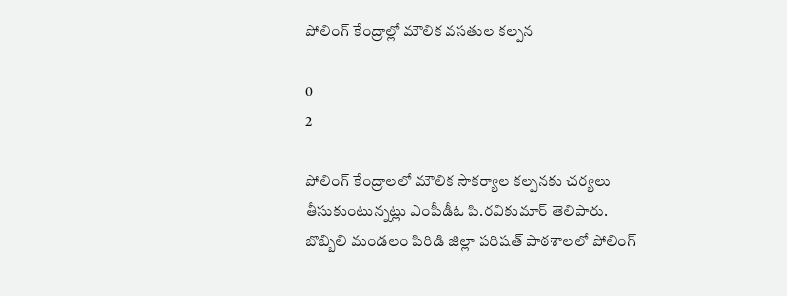పోలింగ్ కేంద్రాల్లో మౌలిక వసతుల కల్పన

0
2

పోలింగ్ కేంద్రాలలో మౌలిక సౌకర్యాల కల్పనకు చర్యలు తీసుకుంటున్నట్లు ఎంపీడీఓ పి.రవికుమార్ తెలిపారు. బొబ్బిలి మండలం పిరిడి జిల్లా పరిషత్ పాఠశాలలో పోలింగ్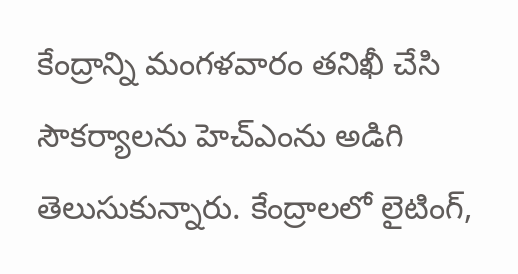కేంద్రాన్ని మంగళవారం తనిఖీ చేసి సౌకర్యాలను హెచ్ఎంను అడిగి తెలుసుకున్నారు. కేంద్రాలలో లైటింగ్,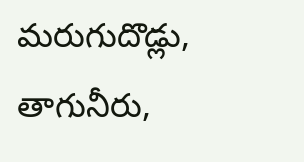మరుగుదొడ్లు, తాగునీరు,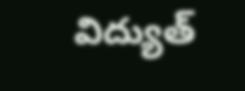విద్యుత్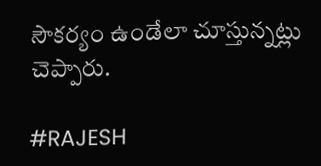సౌకర్యం ఉండేలా చూస్తున్నట్లు చెప్పారు.

#RAJESH